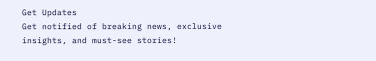Get Updates
Get notified of breaking news, exclusive insights, and must-see stories!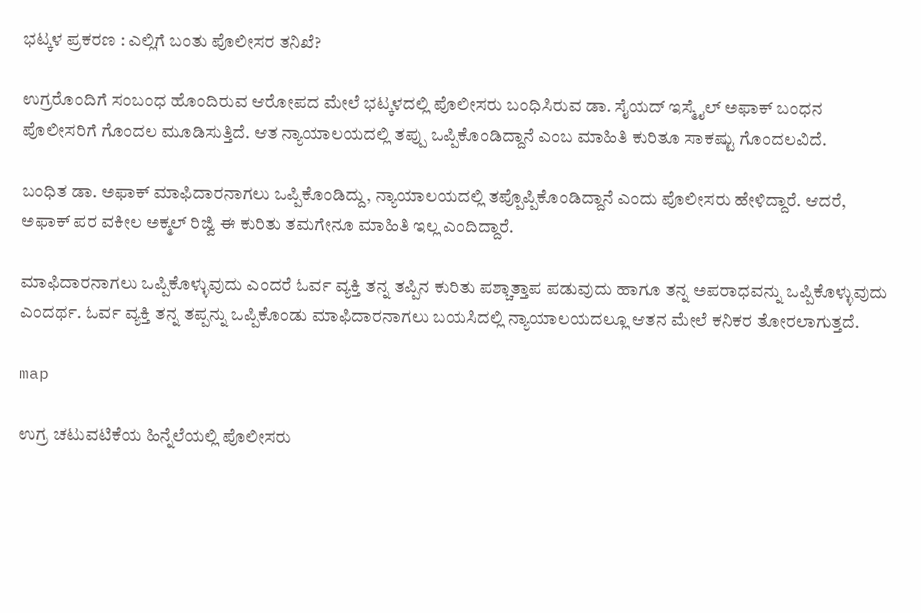ಭಟ್ಕಳ ಪ್ರಕರಣ : ಎಲ್ಲಿಗೆ ಬಂತು ಪೊಲೀಸರ ತನಿಖೆ?

ಉಗ್ರರೊಂದಿಗೆ ಸಂಬಂಧ ಹೊಂದಿರುವ ಆರೋಪದ ಮೇಲೆ ಭಟ್ಕಳದಲ್ಲಿ ಪೊಲೀಸರು ಬಂಧಿಸಿರುವ ಡಾ. ಸೈಯದ್ ಇಸ್ಮೈಲ್ ಅಫಾಕ್ ಬಂಧನ ಪೊಲೀಸರಿಗೆ ಗೊಂದಲ ಮೂಡಿಸುತ್ತಿದೆ. ಆತ ನ್ಯಾಯಾಲಯದಲ್ಲಿ ತಪ್ಪು ಒಪ್ಪಿಕೊಂಡಿದ್ದಾನೆ ಎಂಬ ಮಾಹಿತಿ ಕುರಿತೂ ಸಾಕಷ್ಟು ಗೊಂದಲವಿದೆ.

ಬಂಧಿತ ಡಾ. ಅಫಾಕ್ ಮಾಫಿದಾರನಾಗಲು ಒಪ್ಪಿಕೊಂಡಿದ್ದು, ನ್ಯಾಯಾಲಯದಲ್ಲಿ ತಪ್ಪೊಪ್ಪಿಕೊಂಡಿದ್ದಾನೆ ಎಂದು ಪೊಲೀಸರು ಹೇಳಿದ್ದಾರೆ. ಆದರೆ, ಅಫಾಕ್ ಪರ ವಕೀಲ ಅಕ್ಮಲ್ ರಿಜ್ವಿ ಈ ಕುರಿತು ತಮಗೇನೂ ಮಾಹಿತಿ ಇಲ್ಲ ಎಂದಿದ್ದಾರೆ.

ಮಾಫಿದಾರನಾಗಲು ಒಪ್ಪಿಕೊಳ್ಳುವುದು ಎಂದರೆ ಓರ್ವ ವ್ಯಕ್ತಿ ತನ್ನ ತಪ್ಪಿನ ಕುರಿತು ಪಶ್ಚಾತ್ತಾಪ ಪಡುವುದು ಹಾಗೂ ತನ್ನ ಅಪರಾಧವನ್ನು ಒಪ್ಪಿಕೊಳ್ಳುವುದು ಎಂದರ್ಥ. ಓರ್ವ ವ್ಯಕ್ತಿ ತನ್ನ ತಪ್ಪನ್ನು ಒಪ್ಪಿಕೊಂಡು ಮಾಫಿದಾರನಾಗಲು ಬಯಸಿದಲ್ಲಿ ನ್ಯಾಯಾಲಯದಲ್ಲೂ ಆತನ ಮೇಲೆ ಕನಿಕರ ತೋರಲಾಗುತ್ತದೆ.

map

ಉಗ್ರ ಚಟುವಟಿಕೆಯ ಹಿನ್ನೆಲೆಯಲ್ಲಿ ಪೊಲೀಸರು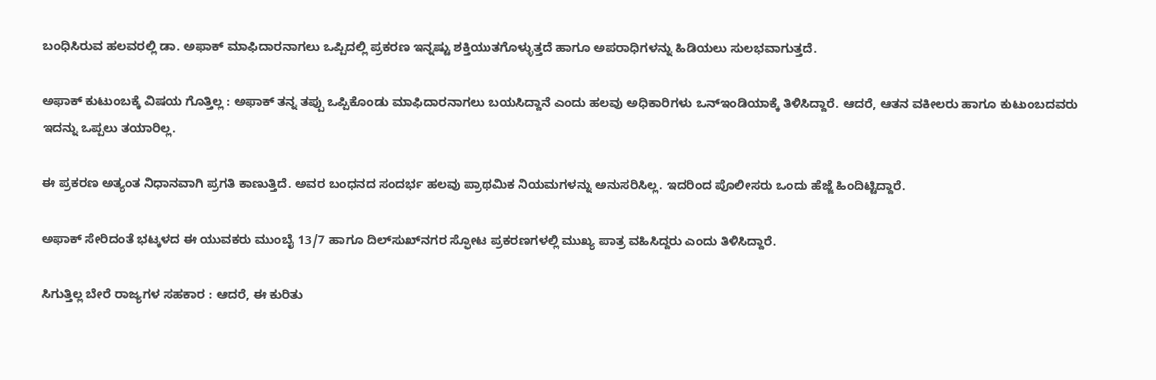ಬಂಧಿಸಿರುವ ಹಲವರಲ್ಲಿ ಡಾ. ಅಫಾಕ್ ಮಾಫಿದಾರನಾಗಲು ಒಪ್ಪಿದಲ್ಲಿ ಪ್ರಕರಣ ಇನ್ನಷ್ಟು ಶಕ್ತಿಯುತಗೊಳ್ಳುತ್ತದೆ ಹಾಗೂ ಅಪರಾಧಿಗಳನ್ನು ಹಿಡಿಯಲು ಸುಲಭವಾಗುತ್ತದೆ.

ಅಫಾಕ್ ಕುಟುಂಬಕ್ಕೆ ವಿಷಯ ಗೊತ್ತಿಲ್ಲ : ಅಫಾಕ್ ತನ್ನ ತಪ್ಪು ಒಪ್ಪಿಕೊಂಡು ಮಾಫಿದಾರನಾಗಲು ಬಯಸಿದ್ದಾನೆ ಎಂದು ಹಲವು ಅಧಿಕಾರಿಗಳು ಒನ್ಇಂಡಿಯಾಕ್ಕೆ ತಿಳಿಸಿದ್ದಾರೆ. ಆದರೆ, ಆತನ ವಕೀಲರು ಹಾಗೂ ಕುಟುಂಬದವರು ಇದನ್ನು ಒಪ್ಪಲು ತಯಾರಿಲ್ಲ.

ಈ ಪ್ರಕರಣ ಅತ್ಯಂತ ನಿಧಾನವಾಗಿ ಪ್ರಗತಿ ಕಾಣುತ್ತಿದೆ. ಅವರ ಬಂಧನದ ಸಂದರ್ಭ ಹಲವು ಪ್ರಾಥಮಿಕ ನಿಯಮಗಳನ್ನು ಅನುಸರಿಸಿಲ್ಲ. ಇದರಿಂದ ಪೊಲೀಸರು ಒಂದು ಹೆಜ್ಜೆ ಹಿಂದಿಟ್ಟಿದ್ದಾರೆ.

ಅಫಾಕ್ ಸೇರಿದಂತೆ ಭಟ್ಕಳದ ಈ ಯುವಕರು ಮುಂಬೈ 13/7 ಹಾಗೂ ದಿಲ್‌ಸುಖ್‌ನಗರ ಸ್ಫೋಟ ಪ್ರಕರಣಗಳಲ್ಲಿ ಮುಖ್ಯ ಪಾತ್ರ ವಹಿಸಿದ್ದರು ಎಂದು ತಿಳಿಸಿದ್ದಾರೆ.

ಸಿಗುತ್ತಿಲ್ಲ ಬೇರೆ ರಾಜ್ಯಗಳ ಸಹಕಾರ : ಆದರೆ, ಈ ಕುರಿತು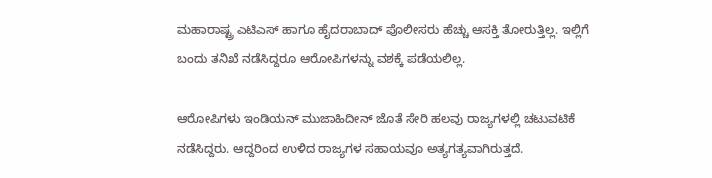ಮಹಾರಾಷ್ಟ್ರ ಎಟಿಎಸ್ ಹಾಗೂ ಹೈದರಾಬಾದ್ ಪೊಲೀಸರು ಹೆಚ್ಚು ಆಸಕ್ತಿ ತೋರುತ್ತಿಲ್ಲ. ಇಲ್ಲಿಗೆ ಬಂದು ತನಿಖೆ ನಡೆಸಿದ್ದರೂ ಆರೋಪಿಗಳನ್ನು ವಶಕ್ಕೆ ಪಡೆಯಲಿಲ್ಲ.

ಆರೋಪಿಗಳು ಇಂಡಿಯನ್ ಮುಜಾಹಿದೀನ್ ಜೊತೆ ಸೇರಿ ಹಲವು ರಾಜ್ಯಗಳಲ್ಲಿ ಚಟುವಟಿಕೆ ನಡೆಸಿದ್ದರು. ಆದ್ದರಿಂದ ಉಳಿದ ರಾಜ್ಯಗಳ ಸಹಾಯವೂ ಅತ್ಯಗತ್ಯವಾಗಿರುತ್ತದೆ.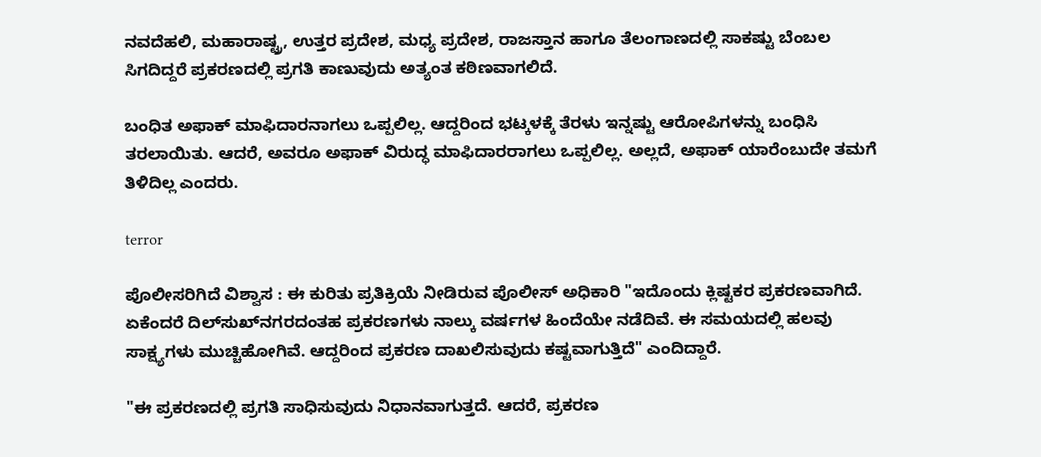ನವದೆಹಲಿ, ಮಹಾರಾಷ್ಟ್ರ, ಉತ್ತರ ಪ್ರದೇಶ, ಮಧ್ಯ ಪ್ರದೇಶ, ರಾಜಸ್ತಾನ ಹಾಗೂ ತೆಲಂಗಾಣದಲ್ಲಿ ಸಾಕಷ್ಟು ಬೆಂಬಲ ಸಿಗದಿದ್ದರೆ ಪ್ರಕರಣದಲ್ಲಿ ಪ್ರಗತಿ ಕಾಣುವುದು ಅತ್ಯಂತ ಕಠಿಣವಾಗಲಿದೆ.

ಬಂಧಿತ ಅಫಾಕ್ ಮಾಫಿದಾರನಾಗಲು ಒಪ್ಪಲಿಲ್ಲ. ಆದ್ದರಿಂದ ಭಟ್ಕಳಕ್ಕೆ ತೆರಳು ಇನ್ನಷ್ಟು ಆರೋಪಿಗಳನ್ನು ಬಂಧಿಸಿ ತರಲಾಯಿತು. ಆದರೆ, ಅವರೂ ಅಫಾಕ್ ವಿರುದ್ಧ ಮಾಫಿದಾರರಾಗಲು ಒಪ್ಪಲಿಲ್ಲ. ಅಲ್ಲದೆ, ಅಫಾಕ್ ಯಾರೆಂಬುದೇ ತಮಗೆ ತಿಳಿದಿಲ್ಲ ಎಂದರು.

terror

ಪೊಲೀಸರಿಗಿದೆ ವಿಶ್ವಾಸ : ಈ ಕುರಿತು ಪ್ರತಿಕ್ರಿಯೆ ನೀಡಿರುವ ಪೊಲೀಸ್ ಅಧಿಕಾರಿ "ಇದೊಂದು ಕ್ಲಿಷ್ಟಕರ ಪ್ರಕರಣವಾಗಿದೆ. ಏಕೆಂದರೆ ದಿಲ್‌ಸುಖ್‌ನಗರದಂತಹ ಪ್ರಕರಣಗಳು ನಾಲ್ಕು ವರ್ಷಗಳ ಹಿಂದೆಯೇ ನಡೆದಿವೆ. ಈ ಸಮಯದಲ್ಲಿ ಹಲವು ಸಾಕ್ಷ್ಯಗಳು ಮುಚ್ಚಿಹೋಗಿವೆ. ಆದ್ದರಿಂದ ಪ್ರಕರಣ ದಾಖಲಿಸುವುದು ಕಷ್ಟವಾಗುತ್ತಿದೆ" ಎಂದಿದ್ದಾರೆ.

"ಈ ಪ್ರಕರಣದಲ್ಲಿ ಪ್ರಗತಿ ಸಾಧಿಸುವುದು ನಿಧಾನವಾಗುತ್ತದೆ. ಆದರೆ, ಪ್ರಕರಣ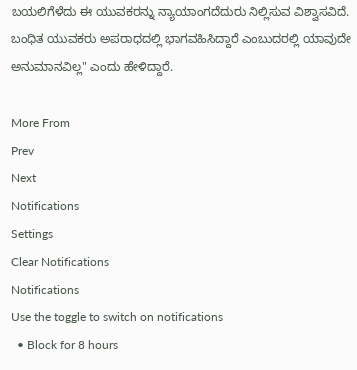ಬಯಲಿಗೆಳೆದು ಈ ಯುವಕರನ್ನು ನ್ಯಾಯಾಂಗದೆದುರು ನಿಲ್ಲಿಸುವ ವಿಶ್ವಾಸವಿದೆ. ಬಂಧಿತ ಯುವಕರು ಅಪರಾಧದಲ್ಲಿ ಭಾಗವಹಿಸಿದ್ದಾರೆ ಎಂಬುದರಲ್ಲಿ ಯಾವುದೇ ಅನುಮಾನವಿಲ್ಲ" ಎಂದು ಹೇಳಿದ್ದಾರೆ.

More From
Prev
Next
Notifications
Settings
Clear Notifications
Notifications
Use the toggle to switch on notifications
  • Block for 8 hours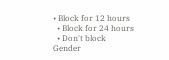• Block for 12 hours
  • Block for 24 hours
  • Don't block
Gender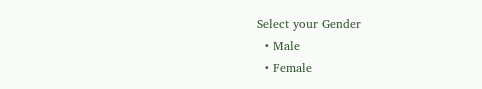Select your Gender
  • Male
  • Female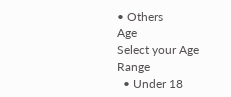• Others
Age
Select your Age Range
  • Under 18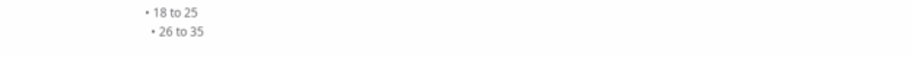• 18 to 25
  • 26 to 35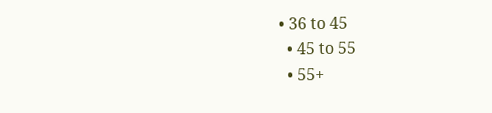• 36 to 45
  • 45 to 55
  • 55+